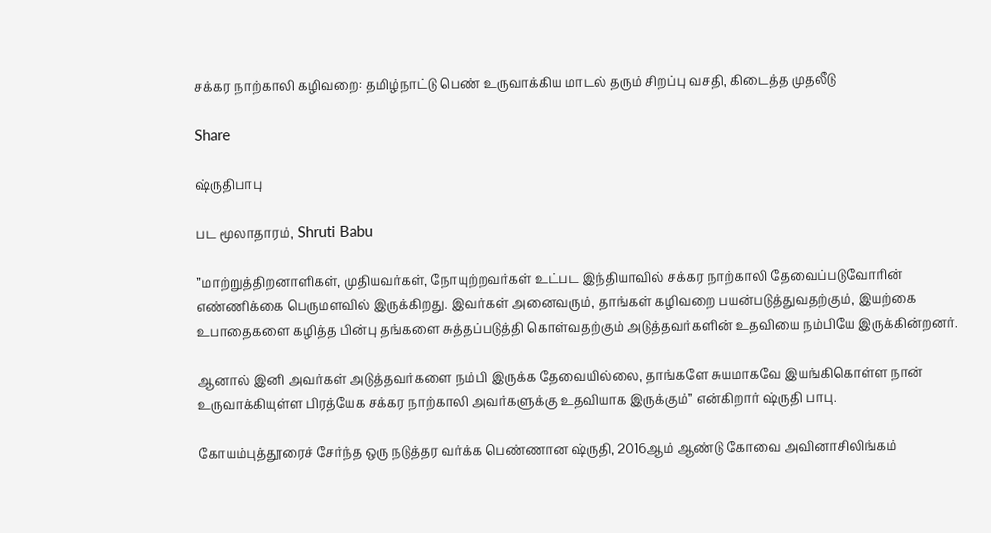சக்கர நாற்காலி கழிவறை: தமிழ்நாட்டு பெண் உருவாக்கிய மாடல் தரும் சிறப்பு வசதி, கிடைத்த முதலீடு

Share

ஷ்ருதிபாபு

பட மூலாதாரம், Shruti Babu

”மாற்றுத்திறனாளிகள், முதியவர்கள், நோயுற்றவர்கள் உட்பட இந்தியாவில் சக்கர நாற்காலி தேவைப்படுவோரின் எண்ணிக்கை பெருமளவில் இருக்கிறது. இவர்கள் அனைவரும், தாங்கள் கழிவறை பயன்படுத்துவதற்கும், இயற்கை உபாதைகளை கழித்த பின்பு தங்களை சுத்தப்படுத்தி கொள்வதற்கும் அடுத்தவர்களின் உதவியை நம்பியே இருக்கின்றனர்.

ஆனால் இனி அவர்கள் அடுத்தவர்களை நம்பி இருக்க தேவையில்லை, தாங்களே சுயமாகவே இயங்கிகொள்ள நான் உருவாக்கியுள்ள பிரத்யேக சக்கர நாற்காலி அவர்களுக்கு உதவியாக இருக்கும்” என்கிறார் ஷ்ருதி பாபு.

கோயம்புத்தூரைச் சேர்ந்த ஒரு நடுத்தர வர்க்க பெண்ணான ஷ்ருதி, 2016ஆம் ஆண்டு கோவை அவினாசிலிங்கம்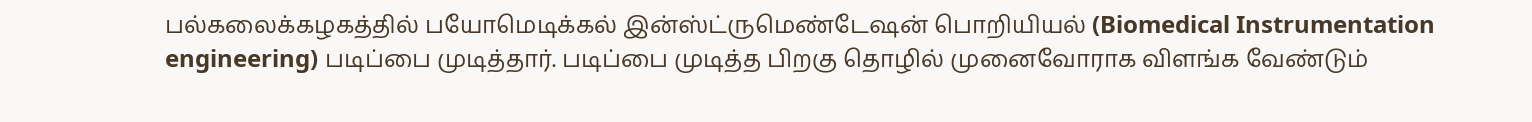பல்கலைக்கழகத்தில் பயோமெடிக்கல் இன்ஸ்ட்ருமெண்டேஷன் பொறியியல் (Biomedical Instrumentation engineering) படிப்பை முடித்தார். படிப்பை முடித்த பிறகு தொழில் முனைவோராக விளங்க வேண்டும்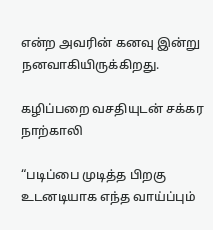என்ற அவரின் கனவு இன்று நனவாகியிருக்கிறது.

கழிப்பறை வசதியுடன் சக்கர நாற்காலி

“படிப்பை முடித்த பிறகு உடனடியாக எந்த வாய்ப்பும்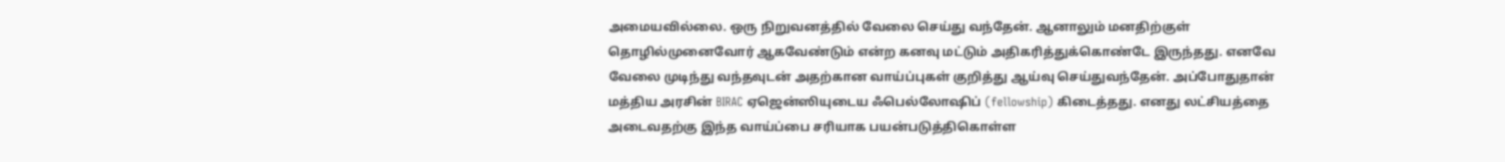அமையவில்லை. ஒரு நிறுவனத்தில் வேலை செய்து வந்தேன். ஆனாலும் மனதிற்குள் தொழில்முனைவோர் ஆகவேண்டும் என்ற கனவு மட்டும் அதிகரித்துக்கொண்டே இருந்தது. எனவே வேலை முடிந்து வந்தவுடன் அதற்கான வாய்ப்புகள் குறித்து ஆய்வு செய்துவந்தேன். அப்போதுதான் மத்திய அரசின் BIRAC ஏஜென்ஸியுடைய ஃபெல்லோஷிப் (fellowship) கிடைத்தது. எனது லட்சியத்தை அடைவதற்கு இந்த வாய்ப்பை சரியாக பயன்படுத்திகொள்ள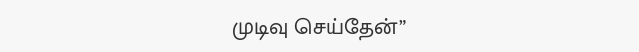முடிவு செய்தேன்”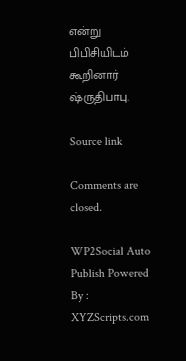என்று பிபிசியிடம் கூறினார் ஷ்ருதிபாபு.

Source link

Comments are closed.

WP2Social Auto Publish Powered By : XYZScripts.com